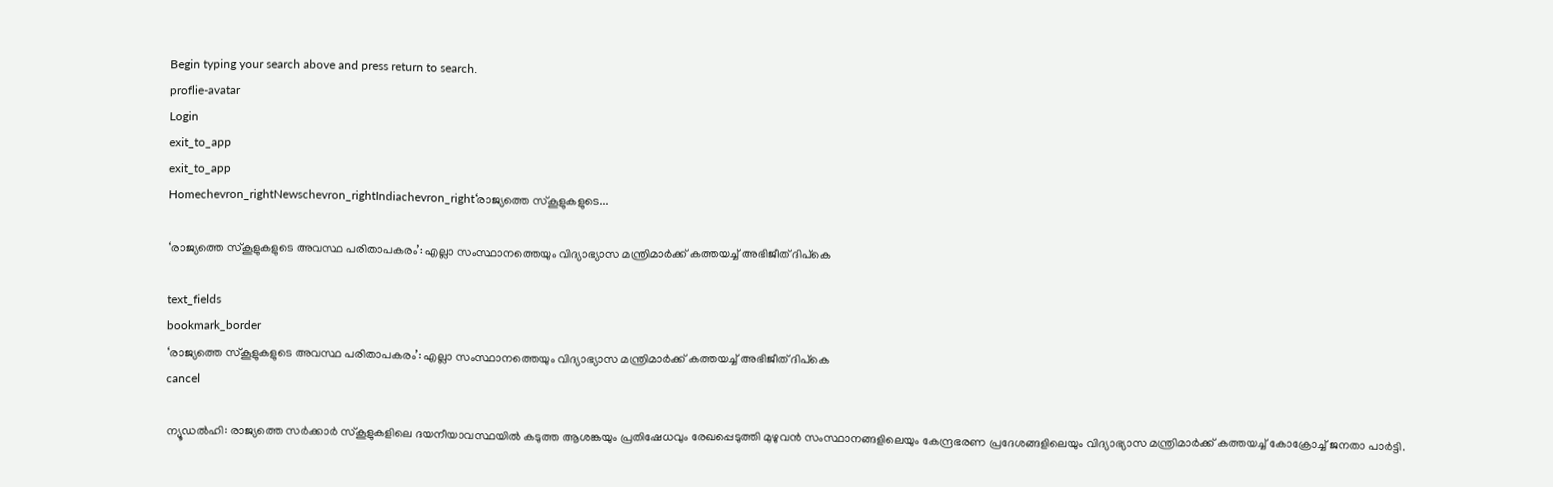Begin typing your search above and press return to search.
proflie-avatar
Login
exit_to_app
exit_to_app
Homechevron_rightNewschevron_rightIndiachevron_right‘രാജ്യത്തെ സ്കൂളുകളുടെ...

‘രാജ്യത്തെ സ്കൂളുകളുടെ അവസ്ഥ പരിതാപകരം’: എല്ലാ സംസ്ഥാനത്തെയും വിദ്യാഭ്യാസ മന്ത്രിമാർക്ക് കത്തയച്ച് അഭിജീത് ദിപ്കെ

text_fields
bookmark_border
‘രാജ്യത്തെ സ്കൂളുകളുടെ അവസ്ഥ പരിതാപകരം’: എല്ലാ സംസ്ഥാനത്തെയും വിദ്യാഭ്യാസ മന്ത്രിമാർക്ക് കത്തയച്ച് അഭിജീത് ദിപ്കെ
cancel

ന്യൂഡൽഹി: രാജ്യത്തെ സർക്കാർ സ്കൂളുകളിലെ ദയനീയാവസ്ഥയിൽ കടുത്ത ആശങ്കയും പ്രതിഷേധവും രേഖപ്പെടുത്തി മുഴുവൻ സംസ്ഥാനങ്ങളിലെയും കേന്ദ്രഭരണ പ്രദേശങ്ങളിലെയും വിദ്യാഭ്യാസ മന്ത്രിമാർക്ക് കത്തയച്ച് കോക്രോച്ച് ജനതാ പാർട്ടി.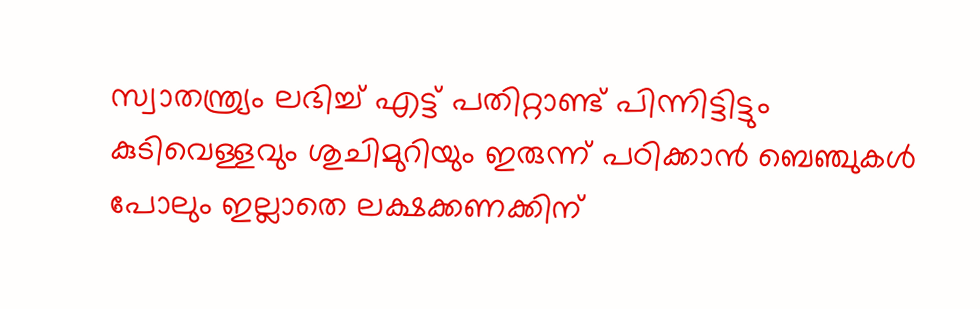സ്വാതന്ത്ര്യം ലഭിച്ച് എട്ട് പതിറ്റാണ്ട് പിന്നിട്ടിട്ടും കുടിവെള്ളവും ശുചിമുറിയും ഇരുന്ന് പഠിക്കാൻ ബെഞ്ചുകൾ പോലും ഇല്ലാതെ ലക്ഷക്കണക്കിന്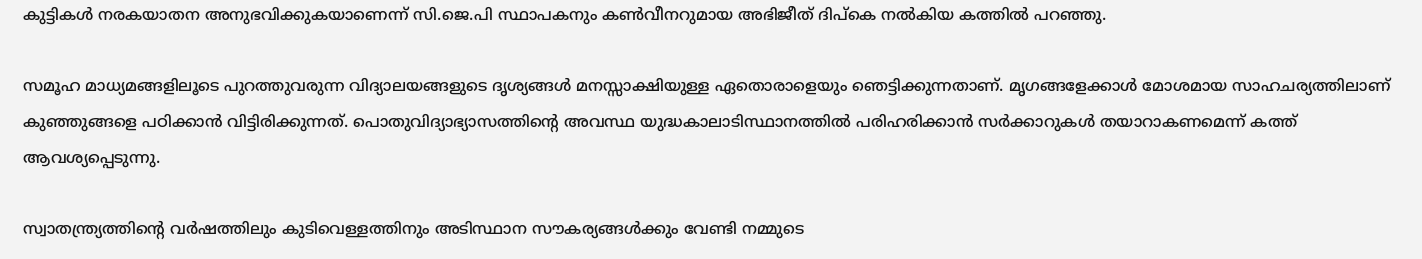കുട്ടികൾ നരകയാതന അനുഭവിക്കുകയാണെന്ന് സി.ജെ.പി സ്ഥാപകനും കൺവീനറുമായ അഭിജീത് ദിപ്കെ നൽകിയ കത്തിൽ പറഞ്ഞു.

സമൂഹ മാധ്യമങ്ങളിലൂടെ പുറത്തുവരുന്ന വിദ്യാലയങ്ങളുടെ ദൃശ്യങ്ങൾ മനസ്സാക്ഷിയുള്ള ഏതൊരാളെയും ഞെട്ടിക്കുന്നതാണ്. മൃഗങ്ങളേക്കാൾ മോശമായ സാഹചര്യത്തിലാണ് കുഞ്ഞുങ്ങളെ പഠിക്കാൻ വിട്ടിരിക്കുന്നത്. പൊതുവിദ്യാഭ്യാസത്തിന്റെ അവസ്ഥ യുദ്ധകാലാടിസ്ഥാനത്തിൽ പരിഹരിക്കാൻ സർക്കാറുകൾ തയാറാകണമെന്ന് കത്ത് ആവശ്യപ്പെടുന്നു.

സ്വാതന്ത്ര്യത്തിന്റെ വർഷത്തിലും കുടിവെള്ളത്തിനും അടിസ്ഥാന സൗകര്യങ്ങൾക്കും വേണ്ടി നമ്മുടെ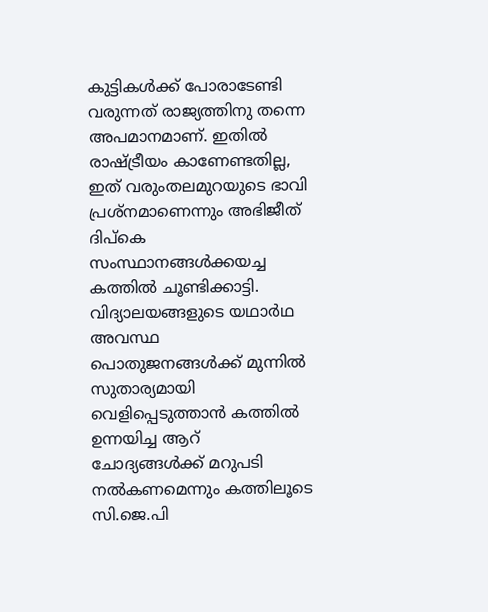കുട്ടികൾക്ക് പോരാടേണ്ടി വരുന്നത് രാജ്യത്തിനു തന്നെ അപമാനമാണ്. ഇതിൽ രാഷ്ട്രീയം കാണേണ്ടതില്ല, ഇത് വരുംതലമുറയുടെ ഭാവി പ്രശ്നമാണെന്നും അഭിജീത് ദിപ്കെ സംസ്ഥാനങ്ങൾക്കയച്ച കത്തിൽ ചൂണ്ടിക്കാട്ടി. വിദ്യാലയങ്ങളുടെ യഥാർഥ അവസ്ഥ പൊതുജനങ്ങൾക്ക് മുന്നിൽ സുതാര്യമായി വെളിപ്പെടുത്താൻ കത്തിൽ ഉന്നയിച്ച ആറ് ചോദ്യങ്ങൾക്ക് മറുപടി നൽകണമെന്നും കത്തിലൂടെ സി.ജെ.പി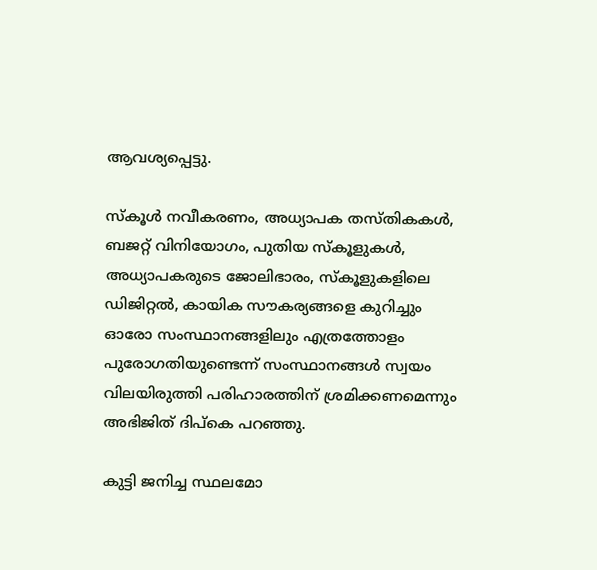ആവശ്യപ്പെട്ടു.

സ്കൂൾ നവീകരണം, അധ്യാപക തസ്തികകൾ, ബജറ്റ് വിനിയോഗം, പുതിയ സ്കൂളുകൾ, അധ്യാപകരുടെ ജോലിഭാരം, സ്കൂളുകളിലെ ഡിജിറ്റൽ, കായിക സൗകര്യങ്ങളെ കുറിച്ചും ഓരോ സംസ്ഥാനങ്ങളിലും എത്രത്തോളം പുരോഗതിയുണ്ടെന്ന് സംസ്ഥാനങ്ങൾ സ്വയം വിലയിരുത്തി പരിഹാരത്തിന് ശ്രമിക്കണമെന്നും അഭിജിത് ദിപ്കെ പറഞ്ഞു.

കുട്ടി ജനിച്ച സ്ഥലമോ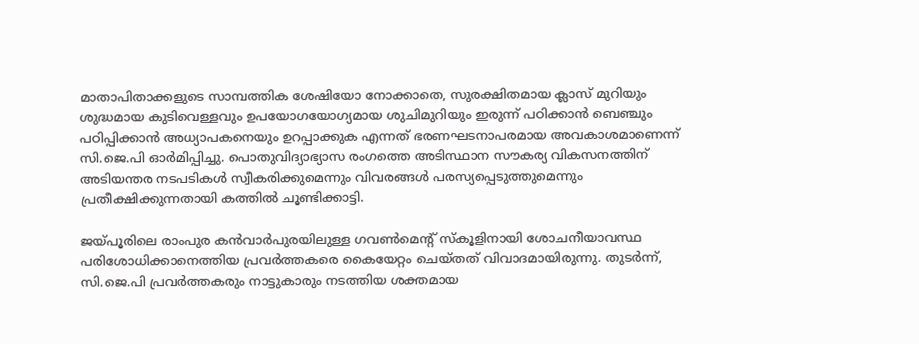മാതാപിതാക്കളുടെ സാമ്പത്തിക ശേഷിയോ നോക്കാതെ, സുരക്ഷിതമായ ക്ലാസ് മുറിയും ശുദ്ധമായ കുടിവെള്ളവും ഉപയോഗയോഗ്യമായ ശുചിമുറിയും ഇരുന്ന് പഠിക്കാൻ ബെഞ്ചും പഠിപ്പിക്കാൻ അധ്യാപകനെയും ഉറപ്പാക്കുക എന്നത് ഭരണഘടനാപരമായ അവകാശമാണെന്ന് സി.ജെ.പി ഓർമിപ്പിച്ചു. പൊതുവിദ്യാഭ്യാസ രംഗത്തെ അടിസ്ഥാന സൗകര്യ വികസനത്തിന് അടിയന്തര നടപടികൾ സ്വീകരിക്കുമെന്നും വിവരങ്ങൾ പരസ്യപ്പെടുത്തുമെന്നും പ്രതീക്ഷിക്കുന്നതായി കത്തിൽ ചൂണ്ടിക്കാട്ടി.

ജയ്പൂരിലെ രാംപുര കൻവാർപുരയിലുള്ള ഗവൺമെന്റ് സ്കൂളിനായി ശോചനീയാവസ്ഥ പരിശോധിക്കാനെത്തിയ പ്രവർത്തകരെ കൈയേറ്റം ചെയ്തത് വിവാദമായിരുന്നു. തുടർന്ന്, സി.ജെ.പി പ്രവർത്തകരും നാട്ടുകാരും നടത്തിയ ശക്തമായ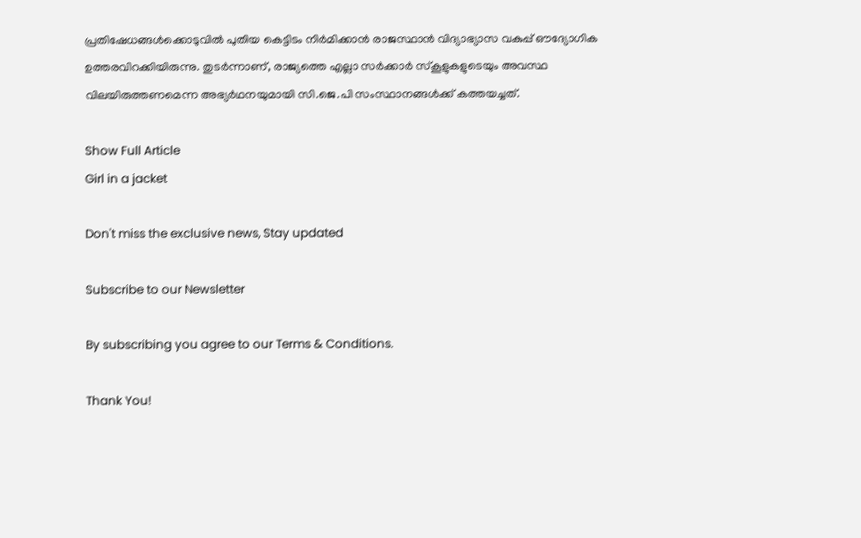പ്രതിഷേധങ്ങൾക്കൊടുവിൽ പുതിയ കെട്ടിടം നിർമിക്കാൻ രാജസ്ഥാൻ വിദ്യാഭ്യാസ വകുപ്പ് ഔദ്യോഗിക ഉത്തരവിറക്കിയിരുന്നു. തുടർന്നാണ്, രാജ്യത്തെ എല്ലാ സർക്കാർ സ്കൂളുകളുടെയും അവസ്ഥ വിലയിരുത്തണമെന്ന അഭ്യർഥനയുമായി സി.ജെ.പി സംസ്ഥാനങ്ങൾക്ക് കത്തയച്ചത്.

Show Full Article
Girl in a jacket

Don't miss the exclusive news, Stay updated

Subscribe to our Newsletter

By subscribing you agree to our Terms & Conditions.

Thank You!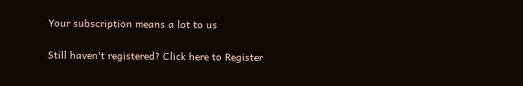Your subscription means a lot to us

Still haven't registered? Click here to Register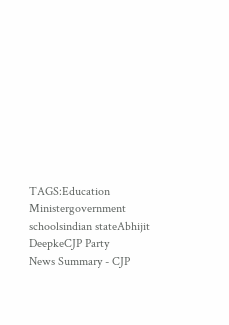TAGS:Education Ministergovernment schoolsindian stateAbhijit DeepkeCJP Party
News Summary - CJP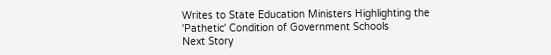Writes to State Education Ministers Highlighting the 'Pathetic' Condition of Government Schools
Next Story